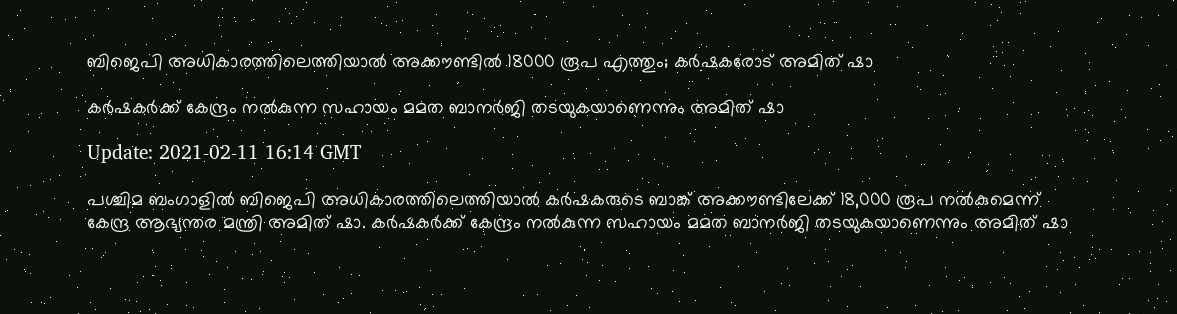ബിജെപി അധികാരത്തിലെത്തിയാല്‍ അക്കൗണ്ടില്‍ 18000 രൂപ എത്തും; കര്‍ഷകരോട് അമിത് ഷാ

കർഷകർക്ക് കേന്ദ്രം നൽകുന്ന സഹായം മമത ബാനർജി തടയുകയാണെന്നും അമിത് ഷാ

Update: 2021-02-11 16:14 GMT

പശ്ചിമ ബംഗാളിൽ ബിജെപി അധികാരത്തിലെത്തിയാല്‍ കർഷകരുടെ ബാങ്ക് അക്കൗണ്ടിലേക്ക് 18,000 രൂപ നല്‍കുമെന്ന് കേന്ദ്ര ആഭ്യന്തര മന്ത്രി അമിത് ഷാ. കർഷകർക്ക് കേന്ദ്രം നൽകുന്ന സഹായം മമത ബാനർജി തടയുകയാണെന്നും അമിത് ഷാ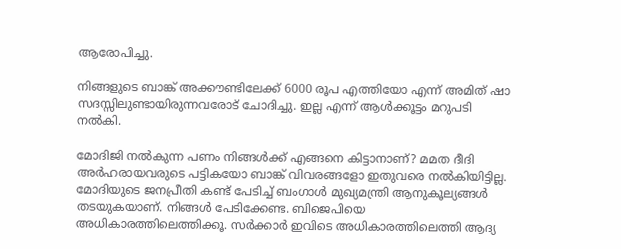ആരോപിച്ചു.

നിങ്ങളുടെ ബാങ്ക് അക്കൗണ്ടിലേക്ക് 6000 രൂപ എത്തിയോ എന്ന് അമിത് ഷാ സദസ്സിലുണ്ടായിരുന്നവരോട് ചോദിച്ചു. ഇല്ല എന്ന് ആള്‍ക്കൂട്ടം മറുപടി നല്‍കി.

മോദിജി നൽകുന്ന പണം നിങ്ങൾക്ക് എങ്ങനെ കിട്ടാനാണ്? മമത ദീദി അർഹരായവരുടെ പട്ടികയോ ബാങ്ക് വിവരങ്ങളോ ഇതുവരെ നൽകിയിട്ടില്ല. മോദിയുടെ ജനപ്രീതി കണ്ട് പേടിച്ച് ബംഗാള്‍ മുഖ്യമന്ത്രി ആനുകൂല്യങ്ങൾ തടയുകയാണ്. നിങ്ങൾ പേടിക്കേണ്ട. ബിജെപിയെ അധികാരത്തിലെത്തിക്കൂ. സർക്കാർ ഇവിടെ അധികാരത്തിലെത്തി ആദ്യ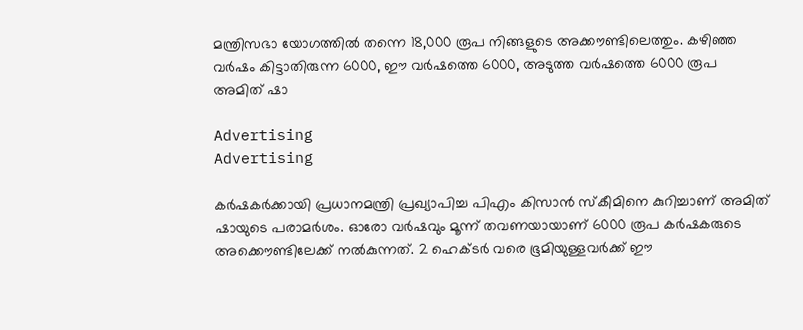മന്ത്രിസഭാ യോഗത്തിൽ തന്നെ 18,000 രൂപ നിങ്ങളുടെ അക്കൗണ്ടിലെത്തും. കഴിഞ്ഞ വര്‍ഷം കിട്ടാതിരുന്ന 6000, ഈ വര്‍ഷത്തെ 6000, അടുത്ത വര്‍ഷത്തെ 6000 രൂപ
അമിത് ഷാ

Advertising
Advertising

കര്‍ഷകര്‍ക്കായി പ്രധാനമന്ത്രി പ്രഖ്യാപിച്ച പിഎം കിസാന്‍ സ്കീമിനെ കുറിച്ചാണ് അമിത് ഷായുടെ പരാമര്‍ശം. ഓരോ വര്‍ഷവും മൂന്ന് തവണയായാണ് 6000 രൂപ കര്‍ഷകരുടെ അക്കൌണ്ടിലേക്ക് നല്‍കുന്നത്. 2 ഹെക്ടര്‍ വരെ ഭൂമിയുള്ളവര്‍ക്ക് ഈ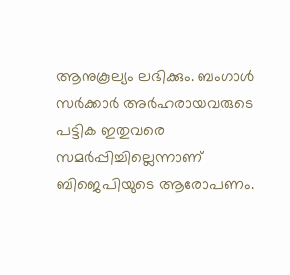ആനുകൂല്യം ലഭിക്കും. ബംഗാള്‍ സര്‍ക്കാര്‍ അര്‍ഹരായവരുടെ പട്ടിക ഇതുവരെ സമര്‍പ്പിച്ചില്ലെന്നാണ് ബിജെപിയുടെ ആരോപണം.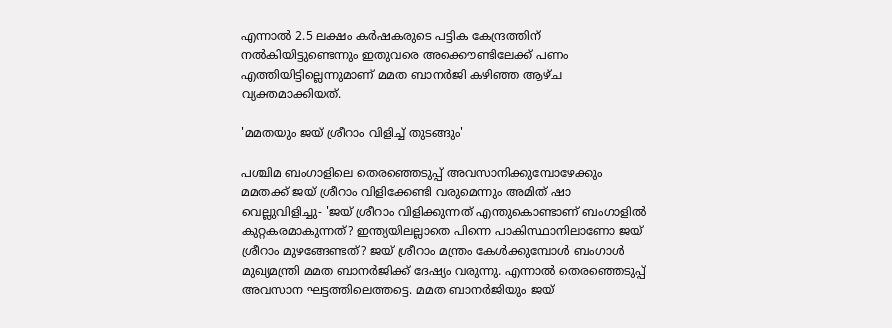എന്നാല്‍ 2.5 ലക്ഷം കര്‍ഷകരുടെ പട്ടിക കേന്ദ്രത്തിന് നല്‍കിയിട്ടുണ്ടെന്നും ഇതുവരെ അക്കൌണ്ടിലേക്ക് പണം എത്തിയിട്ടില്ലെന്നുമാണ് മമത ബാനര്‍ജി കഴിഞ്ഞ ആഴ്ച വ്യക്തമാക്കിയത്.

'മമതയും ജയ് ശ്രീറാം വിളിച്ച് തുടങ്ങും'

പശ്ചിമ ബംഗാളിലെ തെരഞ്ഞെടുപ്പ് അവസാനിക്കുമ്പോഴേക്കും മമതക്ക് ജയ് ശ്രീറാം വിളിക്കേണ്ടി വരുമെന്നും അമിത് ഷാ വെല്ലുവിളിച്ചു- 'ജയ് ശ്രീറാം വിളിക്കുന്നത് എന്തുകൊണ്ടാണ് ബംഗാളിൽ കുറ്റകരമാകുന്നത്? ഇന്ത്യയിലല്ലാതെ പിന്നെ പാകിസ്ഥാനിലാണോ ജയ് ശ്രീറാം മുഴങ്ങേണ്ടത്? ജയ് ശ്രീറാം മന്ത്രം കേൾക്കുമ്പോൾ ബംഗാള്‍ മുഖ്യമന്ത്രി മമത ബാനർജിക്ക് ദേഷ്യം വരുന്നു. എന്നാൽ തെരഞ്ഞെടുപ്പ് അവസാന ഘട്ടത്തിലെത്തട്ടെ. മമത ബാനർജിയും ജയ്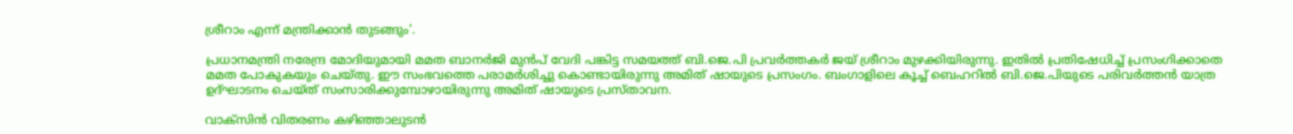ശ്രീറാം എന്ന് മന്ത്രിക്കാൻ തുടങ്ങും'.

പ്രധാനമന്ത്രി നരേന്ദ്ര മോദിയുമായി മമത ബാനര്‍ജി മുൻപ് വേദി പങ്കിട്ട സമയത്ത് ബി.ജെ.പി പ്രവർത്തകർ ജയ് ശ്രീറാം മുഴക്കിയിരുന്നു. ഇതില്‍ പ്രതിഷേധിച്ച് പ്രസംഗിക്കാതെ മമത പോകുകയും ചെയ്തു. ഈ സംഭവത്തെ പരാമര്‍ശിച്ചു കൊണ്ടായിരുന്നു അമിത് ഷായുടെ പ്രസംഗം. ബംഗാളിലെ കൂച്ച് ബെഹറില്‍ ബി.ജെ.പിയുടെ പരിവർത്തൻ യാത്ര ഉദ്ഘാടനം ചെയ്ത് സംസാരിക്കുമ്പോഴായിരുന്നു അമിത് ഷായുടെ പ്രസ്താവന.

വാക്സിന്‍ വിതരണം കഴിഞ്ഞാലുടന്‍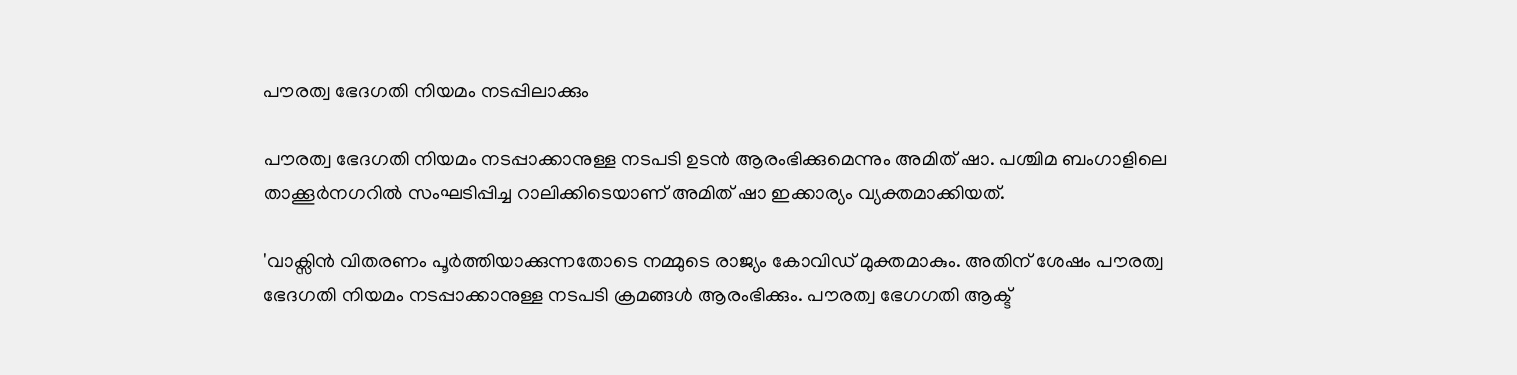പൗരത്വ ഭേദഗതി നിയമം നടപ്പിലാക്കും

പൗരത്വ ഭേദഗതി നിയമം നടപ്പാക്കാനുള്ള നടപടി ഉടന്‍ ആരംഭിക്കുമെന്നും അമിത് ഷാ. പശ്ചിമ ബംഗാളിലെ താക്കൂർനഗറിൽ സംഘടിപ്പിച്ച റാലിക്കിടെയാണ് അമിത് ഷാ ഇക്കാര്യം വ്യക്തമാക്കിയത്.

'വാക്സിൻ വിതരണം പൂർത്തിയാക്കുന്നതോടെ നമ്മുടെ രാജ്യം കോവിഡ് മുക്തമാകും. അതിന് ശേഷം പൗരത്വ ഭേദഗതി നിയമം നടപ്പാക്കാനുള്ള നടപടി ക്രമങ്ങൾ ആരംഭിക്കും. പൗരത്വ ഭേഗഗതി ആക്ട്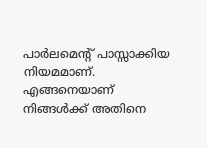പാർലമെന്‍റ് പാസ്സാക്കിയ നിയമമാണ്. എങ്ങനെയാണ് നിങ്ങൾക്ക് അതിനെ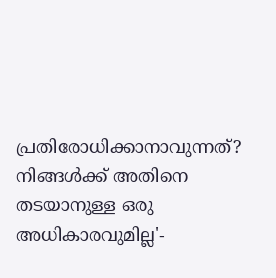പ്രതിരോധിക്കാനാവുന്നത്? നിങ്ങൾക്ക് അതിനെ തടയാനുള്ള ഒരു അധികാരവുമില്ല'-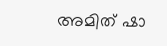അമിത് ഷാ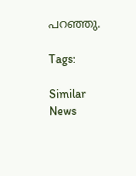പറഞ്ഞു.

Tags:

Similar News